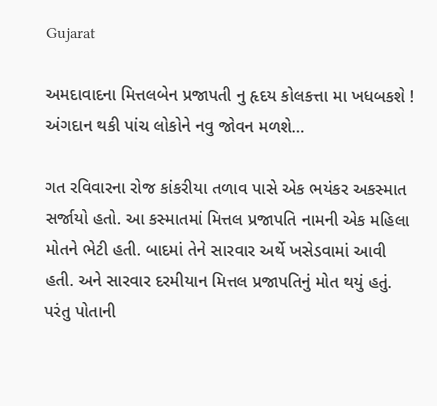Gujarat

અમદાવાદના મિત્તલબેન પ્રજાપતી નુ હૃદય કોલકત્તા મા ખધબકશે ! અંગદાન થકી પાંચ લોકોને નવુ જોવન મળશે…

ગત રવિવારના રોજ કાંકરીયા તળાવ પાસે એક ભયંકર અકસ્માત સર્જાયો હતો. આ કસ્માતમાં મિત્તલ પ્રજાપતિ નામની એક મહિલા મોતને ભેટી હતી. બાદમાં તેને સારવાર અર્થે ખસેડવામાં આવી હતી. અને સારવાર દરમીયાન મિત્તલ પ્રજાપતિનું મોત થયું હતું. પરંતુ પોતાની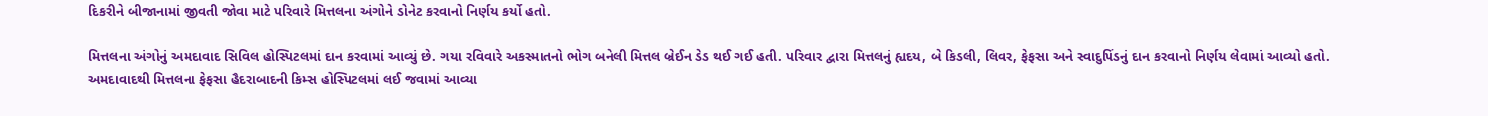દિકરીને બીજાનામાં જીવતી જોવા માટે પરિવારે મિત્તલના અંગોને ડોનેટ કરવાનો નિર્ણય કર્યો હતો.

મિત્તલના અંગોનું અમદાવાદ સિવિલ હોસ્પિટલમાં દાન કરવામાં આવ્યું છે. ગયા રવિવારે અકસ્માતનો ભોગ બનેલી મિત્તલ બ્રેઈન ડેડ થઈ ગઈ હતી. પરિવાર દ્વારા મિત્તલનું હ્યદય, બે કિડલી, લિવર, ફેફસા અને સ્વાદુપિંડનું દાન કરવાનો નિર્ણય લેવામાં આવ્યો હતો. અમદાવાદથી મિત્તલના ફેફસા હૈદરાબાદની કિમ્સ હોસ્પિટલમાં લઈ જવામાં આવ્યા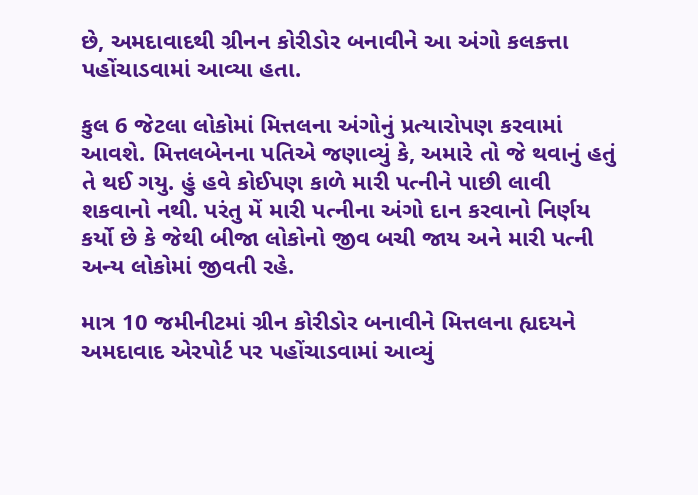છે, અમદાવાદથી ગ્રીનન કોરીડોર બનાવીને આ અંગો કલકત્તા પહોંચાડવામાં આવ્યા હતા.

કુલ 6 જેટલા લોકોમાં મિત્તલના અંગોનું પ્રત્યારોપણ કરવામાં આવશે. મિત્તલબેનના પતિએ જણાવ્યું કે, અમારે તો જે થવાનું હતું તે થઈ ગયુ. હું હવે કોઈપણ કાળે મારી પત્નીને પાછી લાવી શકવાનો નથી. પરંતુ મેં મારી પત્નીના અંગો દાન કરવાનો નિર્ણય કર્યો છે કે જેથી બીજા લોકોનો જીવ બચી જાય અને મારી પત્ની અન્ય લોકોમાં જીવતી રહે.

માત્ર 10 જમીનીટમાં ગ્રીન કોરીડોર બનાવીને મિત્તલના હ્યદયને અમદાવાદ એરપોર્ટ પર પહોંચાડવામાં આવ્યું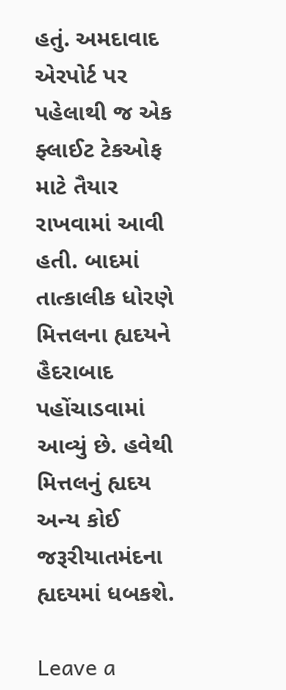હતું. અમદાવાદ એરપોર્ટ પર પહેલાથી જ એક ફ્લાઈટ ટેકઓફ માટે તૈયાર રાખવામાં આવી હતી. બાદમાં તાત્કાલીક ધોરણે મિત્તલના હ્યદયને હૈદરાબાદ પહોંચાડવામાં આવ્યું છે. હવેથી મિત્તલનું હ્યદય અન્ય કોઈ જરૂરીયાતમંદના હ્યદયમાં ધબકશે.

Leave a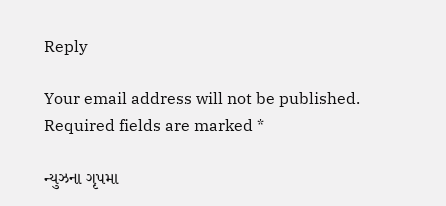Reply

Your email address will not be published. Required fields are marked *

ન્યુઝના ગૃપમા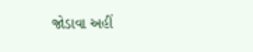જોડાવા અહીં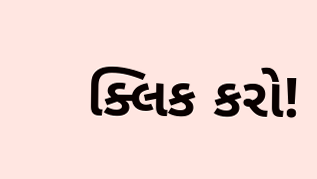ક્લિક કરો!